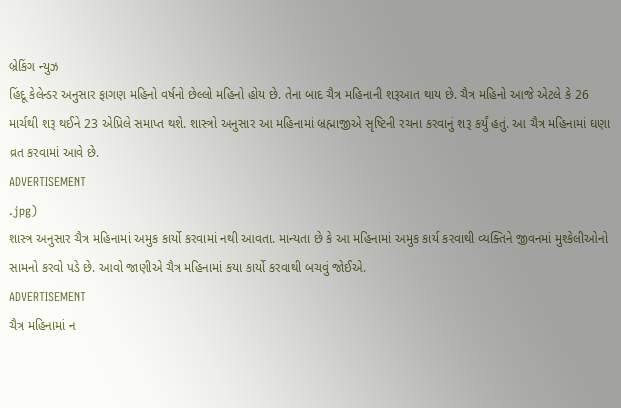બ્રેકિંગ ન્યુઝ
હિંદૂ કેલેન્ડર અનુસાર ફાગણ મહિનો વર્ષનો છેલ્લો મહિનો હોય છે. તેના બાદ ચૈત્ર મહિનાની શરૂઆત થાય છે. ચૈત્ર મહિનો આજે એટલે કે 26 માર્ચથી શરૂ થઈને 23 એપ્રિલે સમાપ્ત થશે. શાસ્ત્રો અનુસાર આ મહિનામાં બ્રહ્માજીએ સૃષ્ટિની રચના કરવાનું શરૂ કર્યું હતું. આ ચૈત્ર મહિનામાં ઘણા વ્રત કરવામાં આવે છે.
ADVERTISEMENT
.jpg)
શાસ્ત્ર અનુસાર ચૈત્ર મહિનામાં અમુક કાર્યો કરવામાં નથી આવતા. માન્યતા છે કે આ મહિનામાં અમુક કાર્ય કરવાથી વ્યક્તિને જીવનમાં મુશ્કેલીઓનો સામનો કરવો પડે છે. આવો જાણીએ ચૈત્ર મહિનામાં કયા કાર્યો કરવાથી બચવું જોઈએ.
ADVERTISEMENT
ચૈત્ર મહિનામાં ન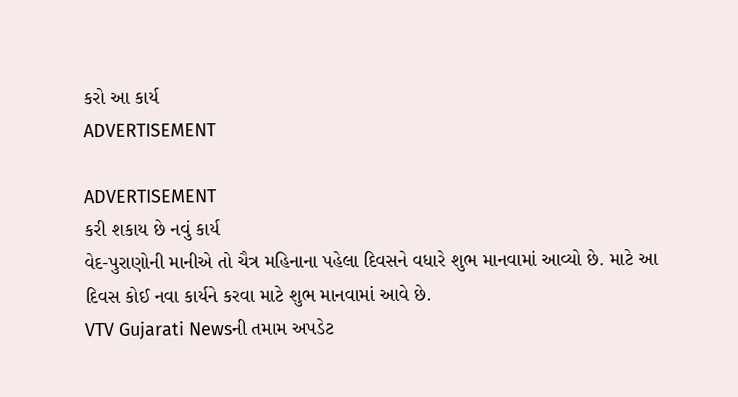કરો આ કાર્ય
ADVERTISEMENT

ADVERTISEMENT
કરી શકાય છે નવું કાર્ય
વેદ-પુરાણોની માનીએ તો ચૈત્ર મહિનાના પહેલા દિવસને વધારે શુભ માનવામાં આવ્યો છે. માટે આ દિવસ કોઈ નવા કાર્યને કરવા માટે શુભ માનવામાં આવે છે.
VTV Gujarati Newsની તમામ અપડેટ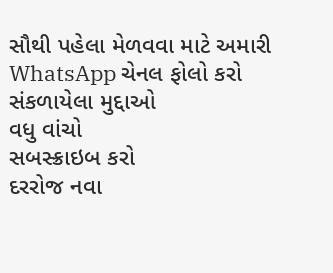સૌથી પહેલા મેળવવા માટે અમારી WhatsApp ચેનલ ફોલો કરો
સંકળાયેલા મુદ્દાઓ
વધુ વાંચો
સબસ્ક્રાઇબ કરો
દરરોજ નવા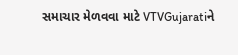સમાચાર મેળવવા માટે VTVGujaratiને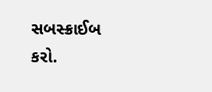સબસ્ક્રાઈબ કરો.